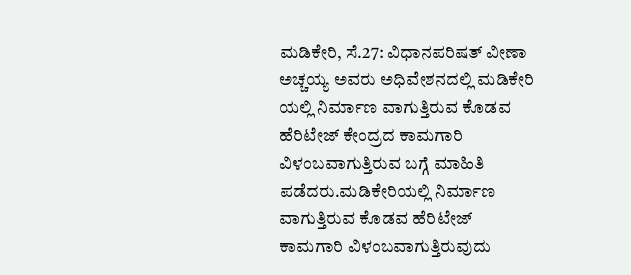ಮಡಿಕೇರಿ, ಸೆ.27: ವಿಧಾನಪರಿಷತ್ ವೀಣಾ ಅಚ್ಚಯ್ಯ ಅವರು ಅಧಿವೇಶನದಲ್ಲಿ ಮಡಿಕೇರಿ ಯಲ್ಲಿ ನಿರ್ಮಾಣ ವಾಗುತ್ತಿರುವ ಕೊಡವ ಹೆರಿಟೇಜ್ ಕೇಂದ್ರದ ಕಾಮಗಾರಿ ವಿಳಂಬವಾಗುತ್ತಿರುವ ಬಗ್ಗೆ ಮಾಹಿತಿ ಪಡೆದರು.ಮಡಿಕೇರಿಯಲ್ಲಿ ನಿರ್ಮಾಣ ವಾಗುತ್ತಿರುವ ಕೊಡವ ಹೆರಿಟೇಜ್ ಕಾಮಗಾರಿ ವಿಳಂಬವಾಗುತ್ತಿರುವುದು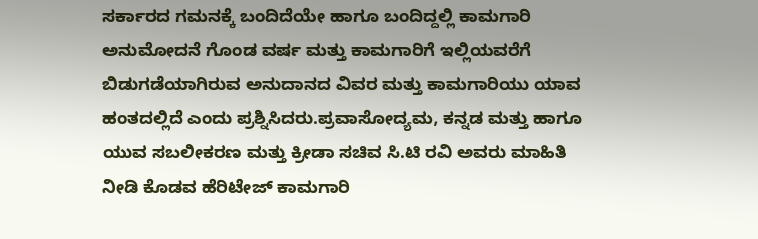ಸರ್ಕಾರದ ಗಮನಕ್ಕೆ ಬಂದಿದೆಯೇ ಹಾಗೂ ಬಂದಿದ್ದಲ್ಲಿ ಕಾಮಗಾರಿ ಅನುಮೋದನೆ ಗೊಂಡ ವರ್ಷ ಮತ್ತು ಕಾಮಗಾರಿಗೆ ಇಲ್ಲಿಯವರೆಗೆ ಬಿಡುಗಡೆಯಾಗಿರುವ ಅನುದಾನದ ವಿವರ ಮತ್ತು ಕಾಮಗಾರಿಯು ಯಾವ ಹಂತದಲ್ಲಿದೆ ಎಂದು ಪ್ರಶ್ನಿಸಿದರು.ಪ್ರವಾಸೋದ್ಯಮ, ಕನ್ನಡ ಮತ್ತು ಹಾಗೂ ಯುವ ಸಬಲೀಕರಣ ಮತ್ತು ಕ್ರೀಡಾ ಸಚಿವ ಸಿ.ಟಿ ರವಿ ಅವರು ಮಾಹಿತಿ ನೀಡಿ ಕೊಡವ ಹೆರಿಟೇಜ್ ಕಾಮಗಾರಿ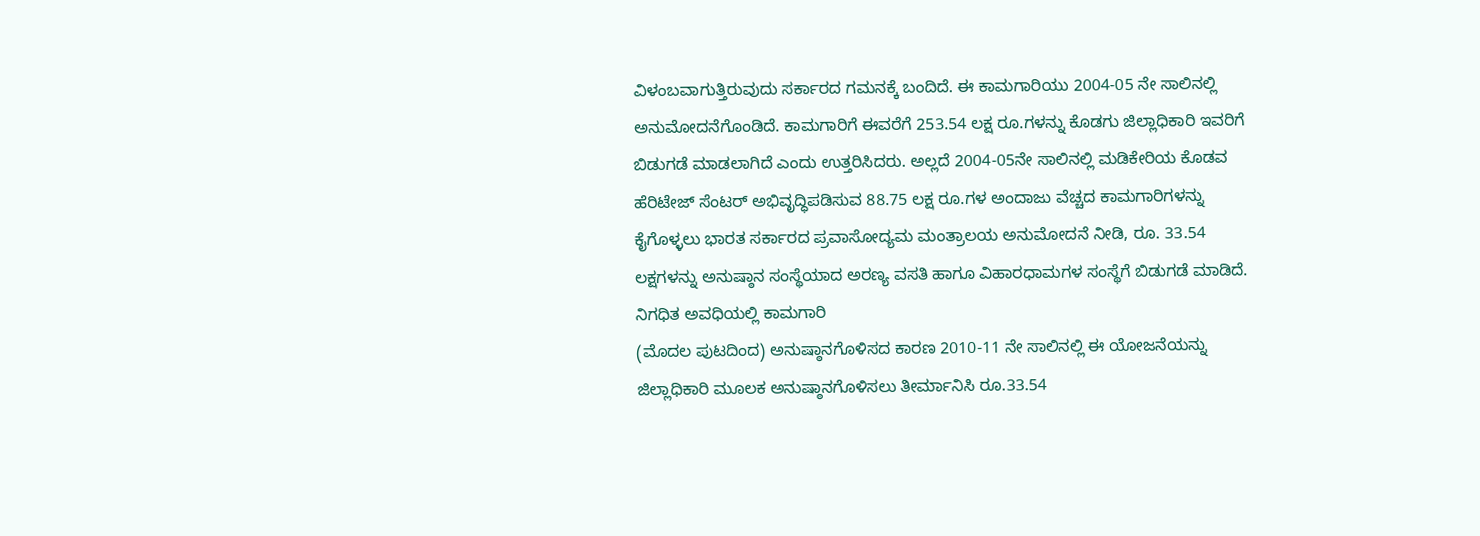ವಿಳಂಬವಾಗುತ್ತಿರುವುದು ಸರ್ಕಾರದ ಗಮನಕ್ಕೆ ಬಂದಿದೆ. ಈ ಕಾಮಗಾರಿಯು 2004-05 ನೇ ಸಾಲಿನಲ್ಲಿ ಅನುಮೋದನೆಗೊಂಡಿದೆ. ಕಾಮಗಾರಿಗೆ ಈವರೆಗೆ 253.54 ಲಕ್ಷ ರೂ.ಗಳನ್ನು ಕೊಡಗು ಜಿಲ್ಲಾಧಿಕಾರಿ ಇವರಿಗೆ ಬಿಡುಗಡೆ ಮಾಡಲಾಗಿದೆ ಎಂದು ಉತ್ತರಿಸಿದರು. ಅಲ್ಲದೆ 2004-05ನೇ ಸಾಲಿನಲ್ಲಿ ಮಡಿಕೇರಿಯ ಕೊಡವ ಹೆರಿಟೇಜ್ ಸೆಂಟರ್ ಅಭಿವೃದ್ಧಿಪಡಿಸುವ 88.75 ಲಕ್ಷ ರೂ.ಗಳ ಅಂದಾಜು ವೆಚ್ಚದ ಕಾಮಗಾರಿಗಳನ್ನು ಕೈಗೊಳ್ಳಲು ಭಾರತ ಸರ್ಕಾರದ ಪ್ರವಾಸೋದ್ಯಮ ಮಂತ್ರಾಲಯ ಅನುಮೋದನೆ ನೀಡಿ, ರೂ. 33.54 ಲಕ್ಷಗಳನ್ನು ಅನುಷ್ಠಾನ ಸಂಸ್ಥೆಯಾದ ಅರಣ್ಯ ವಸತಿ ಹಾಗೂ ವಿಹಾರಧಾಮಗಳ ಸಂಸ್ಥೆಗೆ ಬಿಡುಗಡೆ ಮಾಡಿದೆ. ನಿಗಧಿತ ಅವಧಿಯಲ್ಲಿ ಕಾಮಗಾರಿ
(ಮೊದಲ ಪುಟದಿಂದ) ಅನುಷ್ಠಾನಗೊಳಿಸದ ಕಾರಣ 2010-11 ನೇ ಸಾಲಿನಲ್ಲಿ ಈ ಯೋಜನೆಯನ್ನು ಜಿಲ್ಲಾಧಿಕಾರಿ ಮೂಲಕ ಅನುಷ್ಠಾನಗೊಳಿಸಲು ತೀರ್ಮಾನಿಸಿ ರೂ.33.54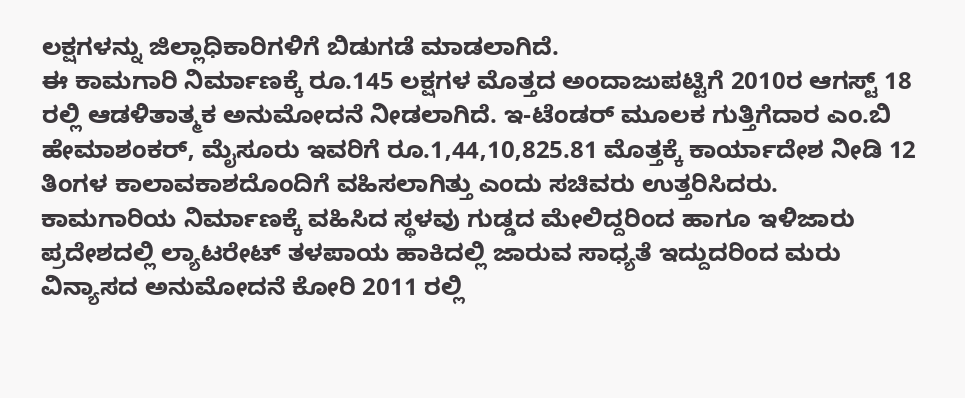ಲಕ್ಷಗಳನ್ನು ಜಿಲ್ಲಾಧಿಕಾರಿಗಳಿಗೆ ಬಿಡುಗಡೆ ಮಾಡಲಾಗಿದೆ.
ಈ ಕಾಮಗಾರಿ ನಿರ್ಮಾಣಕ್ಕೆ ರೂ.145 ಲಕ್ಷಗಳ ಮೊತ್ತದ ಅಂದಾಜುಪಟ್ಟಿಗೆ 2010ರ ಆಗಸ್ಟ್ 18 ರಲ್ಲಿ ಆಡಳಿತಾತ್ಮಕ ಅನುಮೋದನೆ ನೀಡಲಾಗಿದೆ. ಇ-ಟೆಂಡರ್ ಮೂಲಕ ಗುತ್ತಿಗೆದಾರ ಎಂ.ಬಿ ಹೇಮಾಶಂಕರ್, ಮೈಸೂರು ಇವರಿಗೆ ರೂ.1,44,10,825.81 ಮೊತ್ತಕ್ಕೆ ಕಾರ್ಯಾದೇಶ ನೀಡಿ 12 ತಿಂಗಳ ಕಾಲಾವಕಾಶದೊಂದಿಗೆ ವಹಿಸಲಾಗಿತ್ತು ಎಂದು ಸಚಿವರು ಉತ್ತರಿಸಿದರು.
ಕಾಮಗಾರಿಯ ನಿರ್ಮಾಣಕ್ಕೆ ವಹಿಸಿದ ಸ್ಥಳವು ಗುಡ್ಡದ ಮೇಲಿದ್ದರಿಂದ ಹಾಗೂ ಇಳಿಜಾರು ಪ್ರದೇಶದಲ್ಲಿ ಲ್ಯಾಟರೇಟ್ ತಳಪಾಯ ಹಾಕಿದಲ್ಲಿ ಜಾರುವ ಸಾಧ್ಯತೆ ಇದ್ದುದರಿಂದ ಮರು ವಿನ್ಯಾಸದ ಅನುಮೋದನೆ ಕೋರಿ 2011 ರಲ್ಲಿ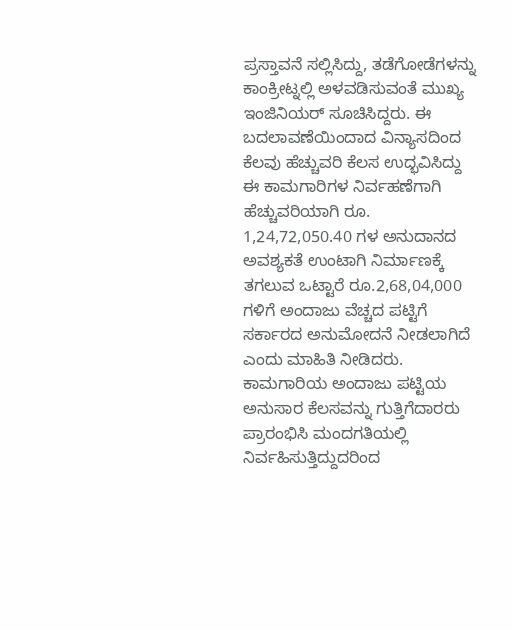ಪ್ರಸ್ತಾವನೆ ಸಲ್ಲಿಸಿದ್ದು, ತಡೆಗೋಡೆಗಳನ್ನು ಕಾಂಕ್ರೀಟ್ನಲ್ಲಿ ಅಳವಡಿಸುವಂತೆ ಮುಖ್ಯ ಇಂಜಿನಿಯರ್ ಸೂಚಿಸಿದ್ದರು. ಈ ಬದಲಾವಣೆಯಿಂದಾದ ವಿನ್ಯಾಸದಿಂದ ಕೆಲವು ಹೆಚ್ಚುವರಿ ಕೆಲಸ ಉದ್ಭವಿಸಿದ್ದು ಈ ಕಾಮಗಾರಿಗಳ ನಿರ್ವಹಣೆಗಾಗಿ ಹೆಚ್ಚುವರಿಯಾಗಿ ರೂ. 1,24,72,050.40 ಗಳ ಅನುದಾನದ ಅವಶ್ಯಕತೆ ಉಂಟಾಗಿ ನಿರ್ಮಾಣಕ್ಕೆ ತಗಲುವ ಒಟ್ಟಾರೆ ರೂ.2,68,04,000 ಗಳಿಗೆ ಅಂದಾಜು ವೆಚ್ಚದ ಪಟ್ಟಿಗೆ ಸರ್ಕಾರದ ಅನುಮೋದನೆ ನೀಡಲಾಗಿದೆ ಎಂದು ಮಾಹಿತಿ ನೀಡಿದರು.
ಕಾಮಗಾರಿಯ ಅಂದಾಜು ಪಟ್ಟಿಯ ಅನುಸಾರ ಕೆಲಸವನ್ನು ಗುತ್ತಿಗೆದಾರರು ಪ್ರಾರಂಭಿಸಿ ಮಂದಗತಿಯಲ್ಲಿ ನಿರ್ವಹಿಸುತ್ತಿದ್ದುದರಿಂದ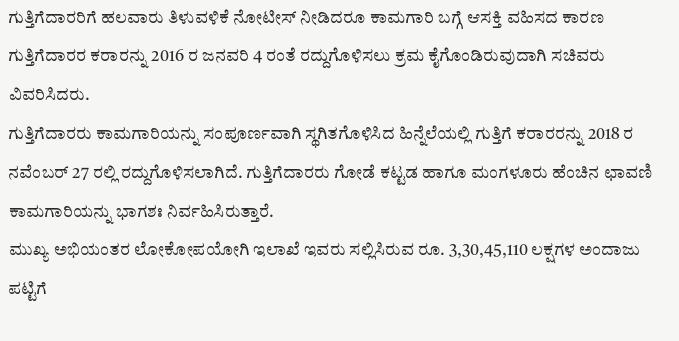ಗುತ್ತಿಗೆದಾರರಿಗೆ ಹಲವಾರು ತಿಳುವಳಿಕೆ ನೋಟೀಸ್ ನೀಡಿದರೂ ಕಾಮಗಾರಿ ಬಗ್ಗೆ ಆಸಕ್ತಿ ವಹಿಸದ ಕಾರಣ ಗುತ್ತಿಗೆದಾರರ ಕರಾರನ್ನು 2016 ರ ಜನವರಿ 4 ರಂತೆ ರದ್ದುಗೊಳಿಸಲು ಕ್ರಮ ಕೈಗೊಂಡಿರುವುದಾಗಿ ಸಚಿವರು ವಿವರಿಸಿದರು.
ಗುತ್ತಿಗೆದಾರರು ಕಾಮಗಾರಿಯನ್ನು ಸಂಪೂರ್ಣವಾಗಿ ಸ್ಥಗಿತಗೊಳಿಸಿದ ಹಿನ್ನೆಲೆಯಲ್ಲಿ ಗುತ್ತಿಗೆ ಕರಾರರನ್ನು 2018 ರ ನವೆಂಬರ್ 27 ರಲ್ಲಿ ರದ್ದುಗೊಳಿಸಲಾಗಿದೆ. ಗುತ್ತಿಗೆದಾರರು ಗೋಡೆ ಕಟ್ಟಡ ಹಾಗೂ ಮಂಗಳೂರು ಹೆಂಚಿನ ಛಾವಣಿ ಕಾಮಗಾರಿಯನ್ನು ಭಾಗಶಃ ನಿರ್ವಹಿಸಿರುತ್ತಾರೆ.
ಮುಖ್ಯ ಅಭಿಯಂತರ ಲೋಕೋಪಯೋಗಿ ಇಲಾಖೆ ಇವರು ಸಲ್ಲಿಸಿರುವ ರೂ. 3,30,45,110 ಲಕ್ಷಗಳ ಅಂದಾಜು ಪಟ್ಟಿಗೆ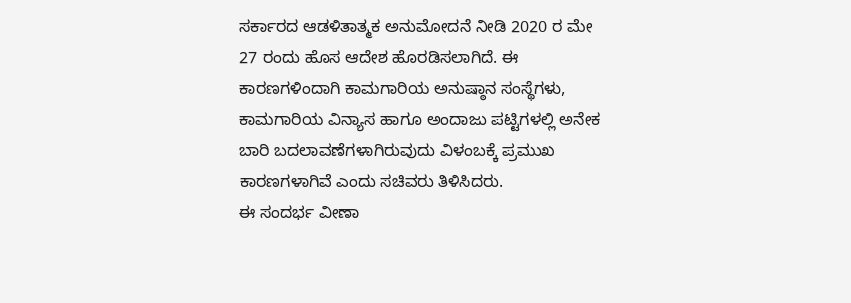ಸರ್ಕಾರದ ಆಡಳಿತಾತ್ಮಕ ಅನುಮೋದನೆ ನೀಡಿ 2020 ರ ಮೇ 27 ರಂದು ಹೊಸ ಆದೇಶ ಹೊರಡಿಸಲಾಗಿದೆ. ಈ ಕಾರಣಗಳಿಂದಾಗಿ ಕಾಮಗಾರಿಯ ಅನುಷ್ಠಾನ ಸಂಸ್ಥೆಗಳು, ಕಾಮಗಾರಿಯ ವಿನ್ಯಾಸ ಹಾಗೂ ಅಂದಾಜು ಪಟ್ಟಿಗಳಲ್ಲಿ ಅನೇಕ ಬಾರಿ ಬದಲಾವಣೆಗಳಾಗಿರುವುದು ವಿಳಂಬಕ್ಕೆ ಪ್ರಮುಖ ಕಾರಣಗಳಾಗಿವೆ ಎಂದು ಸಚಿವರು ತಿಳಿಸಿದರು.
ಈ ಸಂದರ್ಭ ವೀಣಾ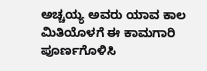ಅಚ್ಚಯ್ಯ ಅವರು ಯಾವ ಕಾಲ ಮಿತಿಯೊಳಗೆ ಈ ಕಾಮಗಾರಿ ಪೂರ್ಣಗೊಳಿಸಿ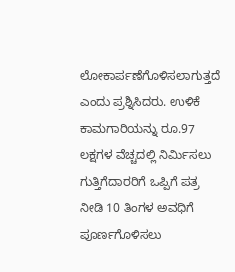ಲೋಕಾರ್ಪಣೆಗೊಳಿಸಲಾಗುತ್ತದೆ ಎಂದು ಪ್ರಶ್ನಿಸಿದರು. ಉಳಿಕೆ ಕಾಮಗಾರಿಯನ್ನು ರೂ.97 ಲಕ್ಷಗಳ ವೆಚ್ಚದಲ್ಲಿ ನಿರ್ಮಿಸಲು ಗುತ್ತಿಗೆದಾರರಿಗೆ ಒಪ್ಪಿಗೆ ಪತ್ರ ನೀಡಿ 10 ತಿಂಗಳ ಅವಧಿಗೆ ಪೂರ್ಣಗೊಳಿಸಲು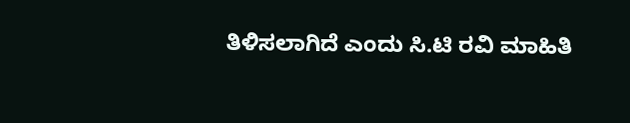ತಿಳಿಸಲಾಗಿದೆ ಎಂದು ಸಿ.ಟಿ ರವಿ ಮಾಹಿತಿ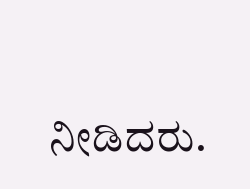ನೀಡಿದರು.